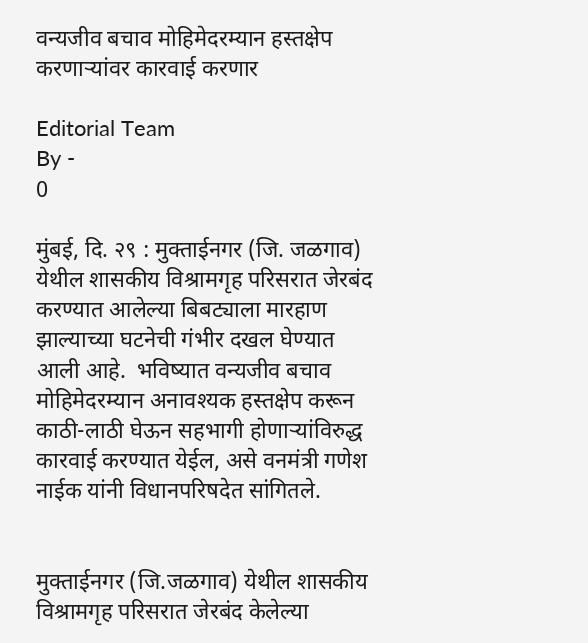वन्यजीव बचाव मोहिमेदरम्यान हस्तक्षेप करणाऱ्यांवर कारवाई करणार

Editorial Team
By -
0

मुंबई, दि. २९ : मुक्ताईनगर (जि. जळगाव) येथील शासकीय विश्रामगृह परिसरात जेरबंद करण्यात आलेल्या बिबट्याला मारहाण झाल्याच्या घटनेची गंभीर दखल घेण्यात आली आहे.  भविष्यात वन्यजीव बचाव मोहिमेदरम्यान अनावश्यक हस्तक्षेप करून काठी-लाठी घेऊन सहभागी होणाऱ्यांविरुद्ध कारवाई करण्यात येईल, असे वनमंत्री गणेश नाईक यांनी विधानपरिषदेत सांगितले.


मुक्ताईनगर (जि.जळगाव) येथील शासकीय विश्रामगृह परिसरात जेरबंद केलेल्या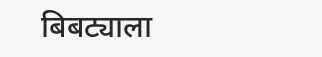बिबट्याला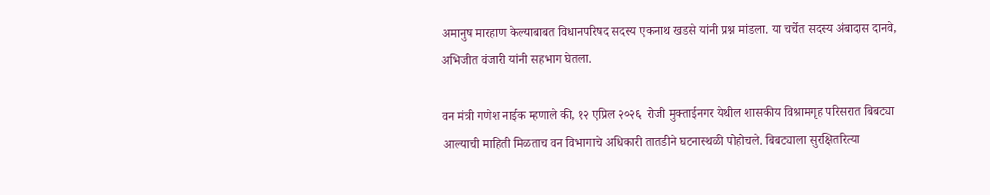अमानुष मारहाण केल्याबाबत विधानपरिषद सदस्य एकनाथ खडसे यांनी प्रश्न मांडला. या चर्चेत सदस्य अंबादास दानवे, अभिजीत वंजारी यांनी सहभाग घेतला.

वन मंत्री गणेश नाईक म्हणाले की, १२ एप्रिल २०२६  रोजी मुक्ताईनगर येथील शासकीय विश्रामगृह परिसरात बिबट्या आल्याची माहिती मिळताच वन विभागाचे अधिकारी तातडीने घटनास्थळी पोहोचले. बिबट्याला सुरक्षितरित्या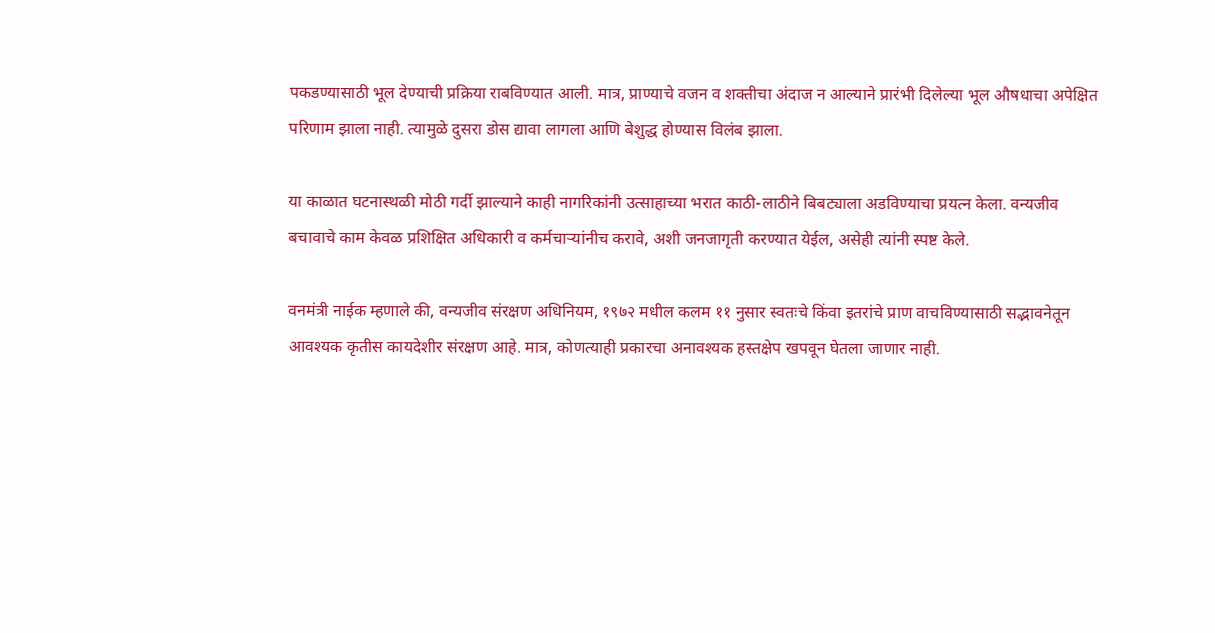पकडण्यासाठी भूल देण्याची प्रक्रिया राबविण्यात आली. मात्र, प्राण्याचे वजन व शक्तीचा अंदाज न आल्याने प्रारंभी दिलेल्या भूल औषधाचा अपेक्षित परिणाम झाला नाही. त्यामुळे दुसरा डोस द्यावा लागला आणि बेशुद्ध होण्यास विलंब झाला.

या काळात घटनास्थळी मोठी गर्दी झाल्याने काही नागरिकांनी उत्साहाच्या भरात काठी-लाठीने बिबट्याला अडविण्याचा प्रयत्न केला. वन्यजीव बचावाचे काम केवळ प्रशिक्षित अधिकारी व कर्मचाऱ्यांनीच करावे, अशी जनजागृती करण्यात येईल, असेही त्यांनी स्पष्ट केले.

वनमंत्री नाईक म्हणाले की, वन्यजीव संरक्षण अधिनियम, १९७२ मधील कलम ११ नुसार स्वतःचे किंवा इतरांचे प्राण वाचविण्यासाठी सद्भावनेतून आवश्यक कृतीस कायदेशीर संरक्षण आहे. मात्र, कोणत्याही प्रकारचा अनावश्यक हस्तक्षेप खपवून घेतला जाणार नाही.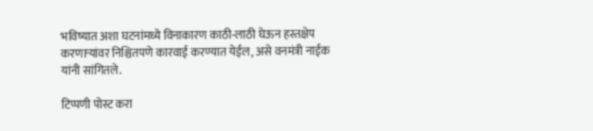भविष्यात अशा घटनांमध्ये विनाकारण काठी-लाठी घेऊन हस्तक्षेप करणाऱ्यांवर निश्चितपणे कारवाई करण्यात येईल, असे वनमंत्री नाईक यांनी सांगितले.

टिप्पणी पोस्ट करा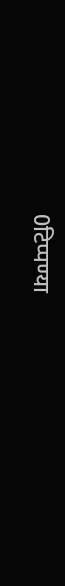0टिप्पण्या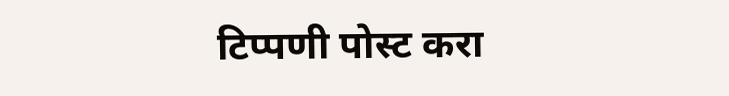टिप्पणी पोस्ट करा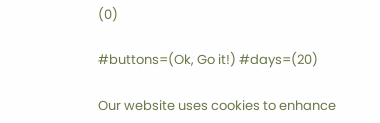(0)

#buttons=(Ok, Go it!) #days=(20)

Our website uses cookies to enhance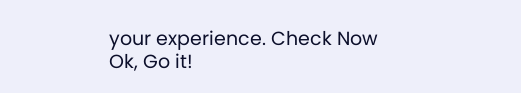your experience. Check Now
Ok, Go it!